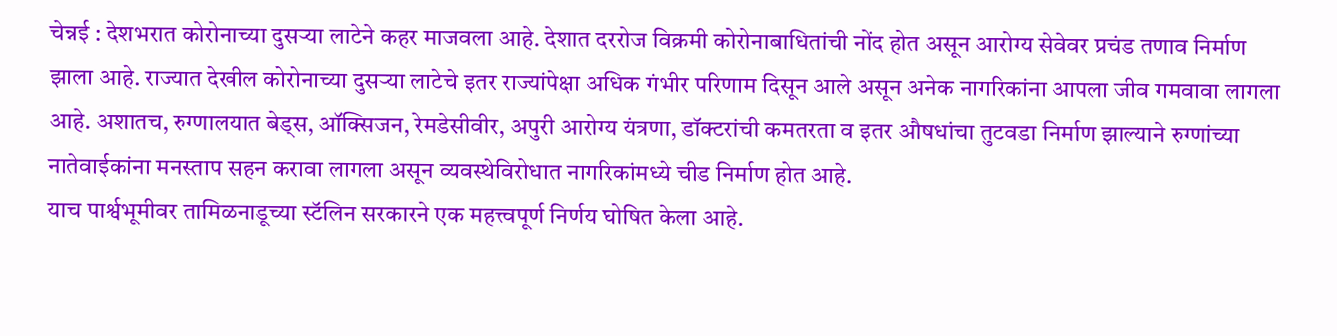चेन्नई : देशभरात कोरोनाच्या दुसऱ्या लाटेने कहर माजवला आहे. देशात दररोज विक्रमी कोरोनाबाधितांची नोंद होत असून आरोग्य सेवेवर प्रचंड तणाव निर्माण झाला आहे. राज्यात देखील कोरोनाच्या दुसऱ्या लाटेचे इतर राज्यांपेक्षा अधिक गंभीर परिणाम दिसून आले असून अनेक नागरिकांना आपला जीव गमवावा लागला आहे. अशातच, रुग्णालयात बेड्स, ऑक्सिजन, रेमडेसीवीर, अपुरी आरोग्य यंत्रणा, डॉक्टरांची कमतरता व इतर औषधांचा तुटवडा निर्माण झाल्याने रुग्णांच्या नातेवाईकांना मनस्ताप सहन करावा लागला असून व्यवस्थेविरोधात नागरिकांमध्ये चीड निर्माण होत आहे.
याच पार्श्वभूमीवर तामिळनाडूच्या स्टॅलिन सरकारने एक महत्त्वपूर्ण निर्णय घोषित केला आहे.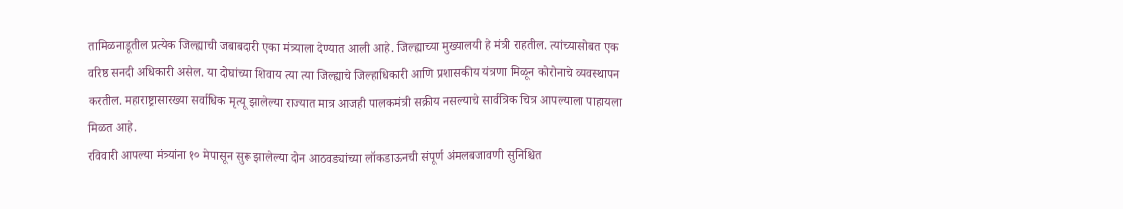तामिळनाडूतील प्रत्येक जिल्ह्याची जबाबदारी एका मंत्र्याला देण्यात आली आहे. जिल्ह्याच्या मुख्यालयी हे मंत्री राहतील. त्यांच्यासोबत एक वरिष्ठ सनदी अधिकारी असेल. या दोघांच्या शिवाय त्या त्या जिल्ह्याचे जिल्हाधिकारी आणि प्रशासकीय यंत्रणा मिळून कोरोनाचे व्यवस्थापन करतील. महाराष्ट्रासारख्या सर्वाधिक मृत्यू झालेल्या राज्यात मात्र आजही पालकमंत्री सक्रीय नसल्याचे सार्वत्रिक चित्र आपल्याला पाहायला मिळत आहे.
रविवारी आपल्या मंत्र्यांना १० मेपासून सुरू झालेल्या दोन आठवड्यांच्या लॉकडाऊनची संपूर्ण अंमलबजावणी सुनिश्चित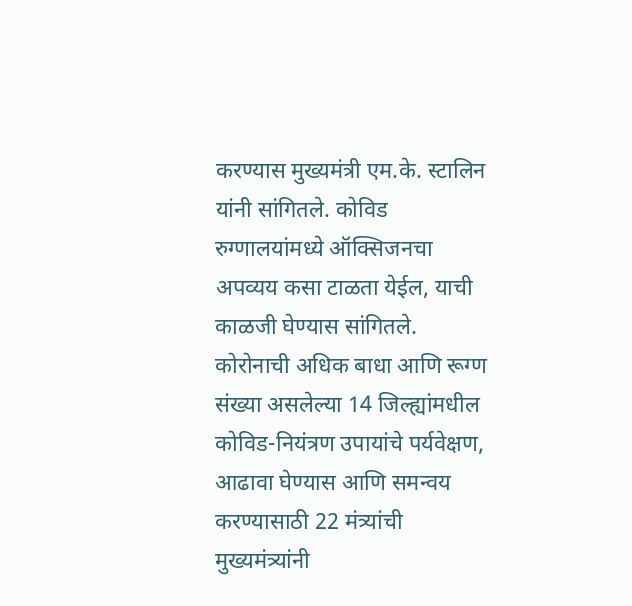करण्यास मुख्यमंत्री एम.के. स्टालिन यांनी सांगितले. कोविड रुग्णालयांमध्ये ऑक्सिजनचा अपव्यय कसा टाळता येईल, याची काळजी घेण्यास सांगितले. कोरोनाची अधिक बाधा आणि रूग्ण संख्या असलेल्या 14 जिल्ह्यांमधील कोविड-नियंत्रण उपायांचे पर्यवेक्षण, आढावा घेण्यास आणि समन्वय करण्यासाठी 22 मंत्र्यांची मुख्यमंत्र्यांनी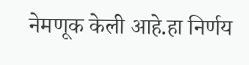नेमणूक केली आहे.हा निर्णय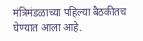मंत्रिमंडळाच्या पहिल्या बैठकीतच घेण्यात आला आहे.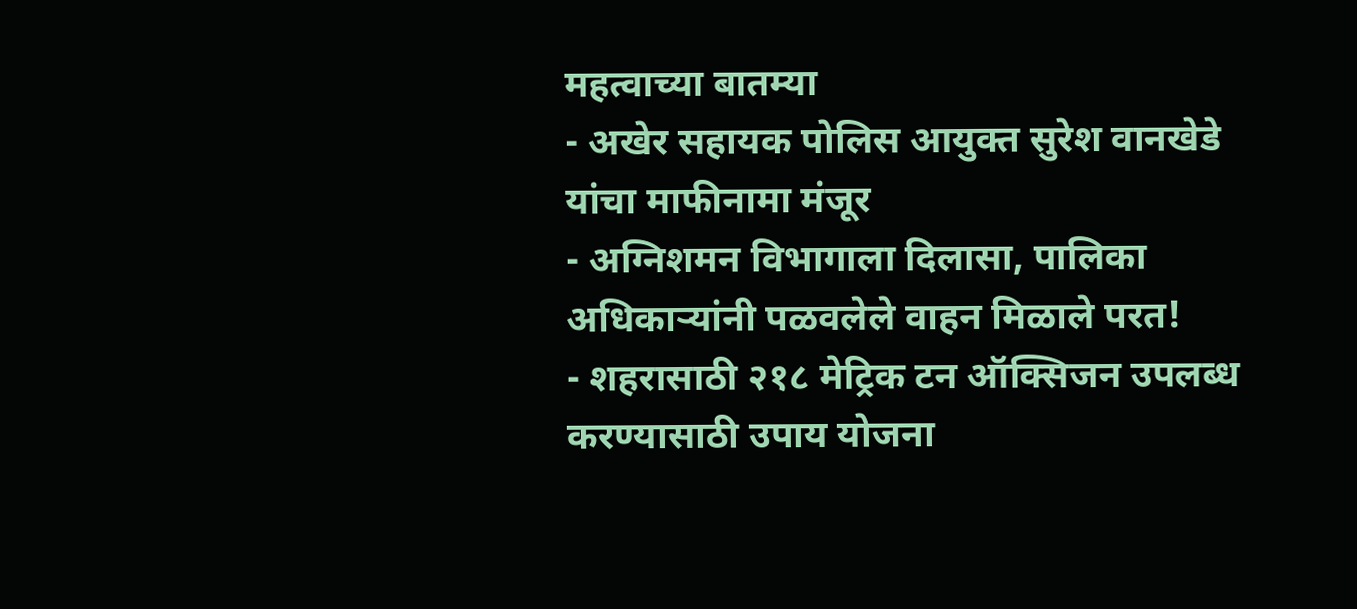महत्वाच्या बातम्या
- अखेर सहायक पोलिस आयुक्त सुरेश वानखेडे यांचा माफीनामा मंजूर
- अग्निशमन विभागाला दिलासा, पालिका अधिकाऱ्यांनी पळवलेले वाहन मिळाले परत!
- शहरासाठी २१८ मेट्रिक टन ऑक्सिजन उपलब्ध करण्यासाठी उपाय योजना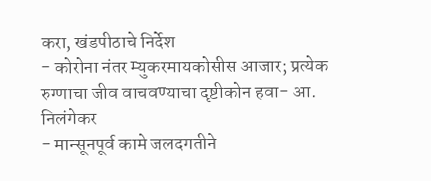करा, खंडपीठाचे निर्देश
- कोरोना नंतर म्युकरमायकोसीस आजार; प्रत्येक रुग्णाचा जीव वाचवण्याचा दृष्टीकोन हवा- आ. निलंगेकर
- मान्सूनपूर्व कामे जलदगतीने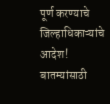पूर्ण करण्याचे जिल्हाधिकाऱ्यांचे आदेश!
बातम्यांसाठी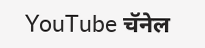YouTube चॅनेल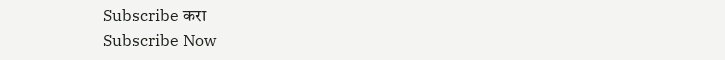Subscribe करा
Subscribe Now